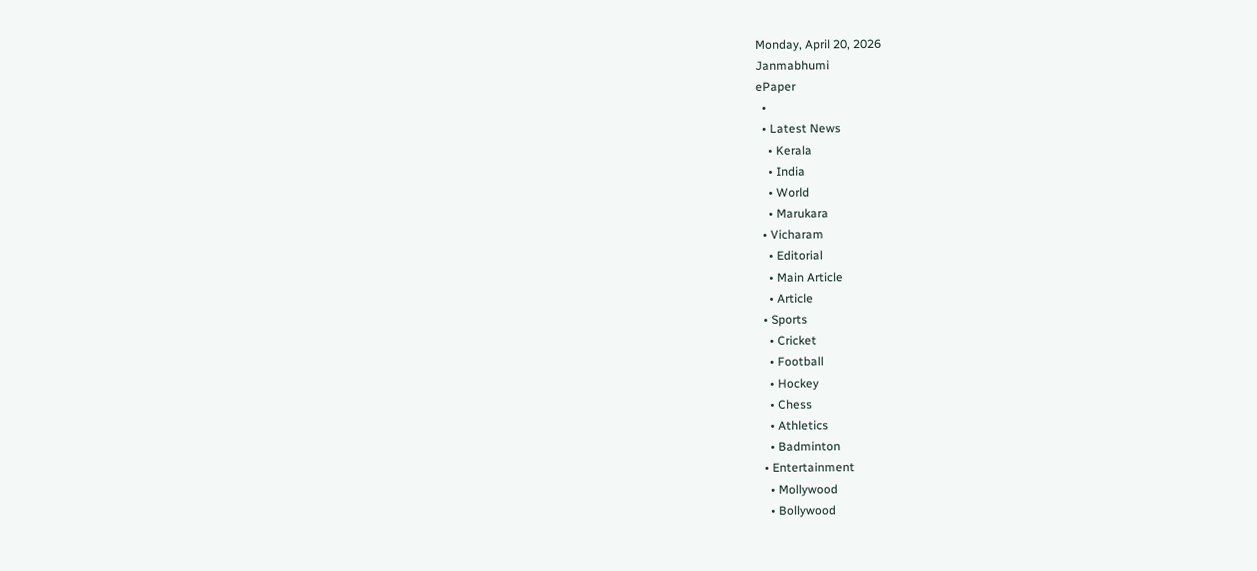Monday, April 20, 2026
Janmabhumi
ePaper
  •
  • Latest News
    • Kerala
    • India
    • World
    • Marukara
  • Vicharam
    • Editorial
    • Main Article
    • Article
  • Sports
    • Cricket
    • Football
    • Hockey
    • Chess
    • Athletics
    • Badminton
  • Entertainment
    • Mollywood
    • Bollywood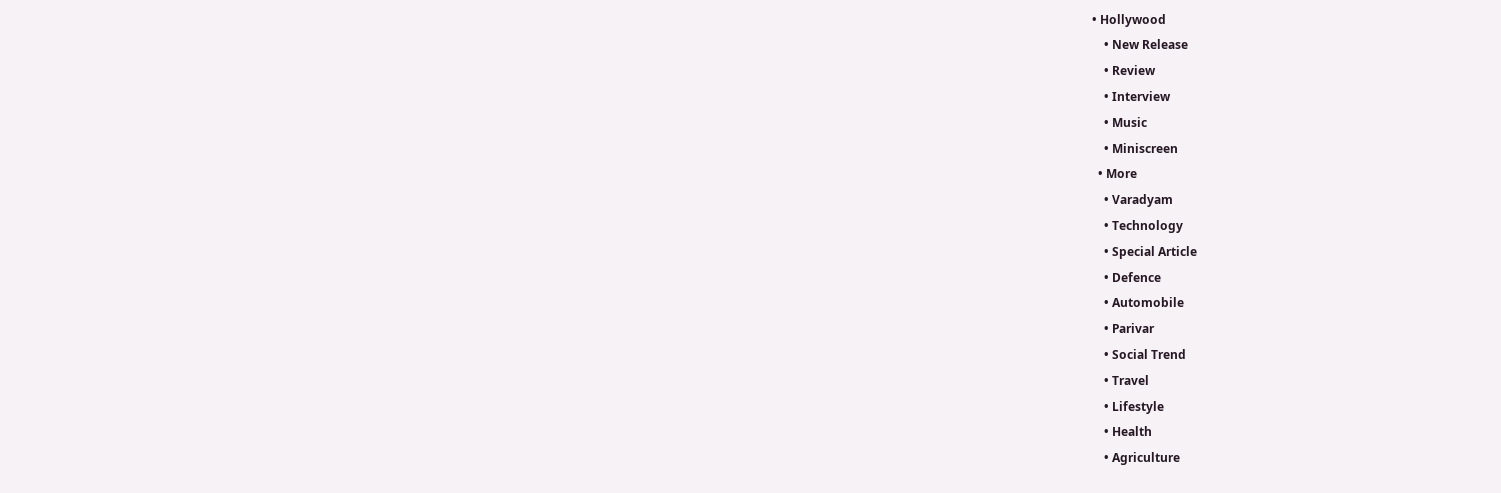• Hollywood
    • New Release
    • Review
    • Interview
    • Music
    • Miniscreen
  • More
    • Varadyam
    • Technology
    • Special Article
    • Defence
    • Automobile
    • Parivar
    • Social Trend
    • Travel
    • Lifestyle
    • Health
    • Agriculture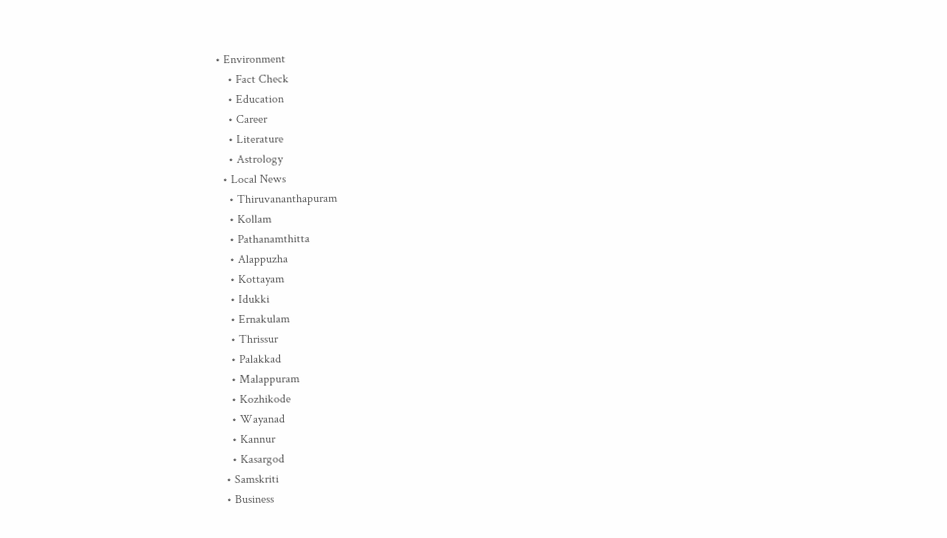• Environment
    • Fact Check
    • Education
    • Career
    • Literature
    • Astrology
  • Local News
    • Thiruvananthapuram
    • Kollam
    • Pathanamthitta
    • Alappuzha
    • Kottayam
    • Idukki
    • Ernakulam
    • Thrissur
    • Palakkad
    • Malappuram
    • Kozhikode
    • Wayanad
    • Kannur
    • Kasargod
  • Samskriti
  • Business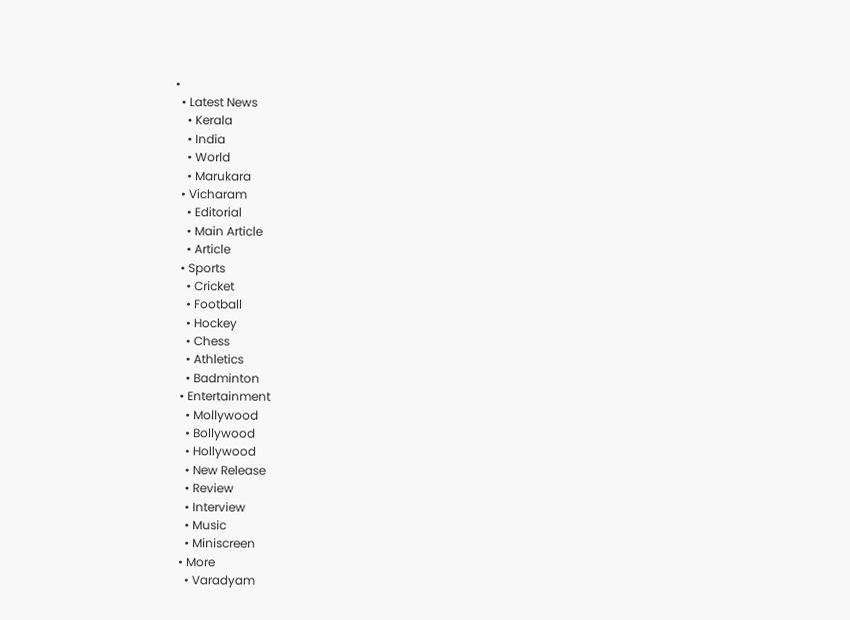•
  • Latest News
    • Kerala
    • India
    • World
    • Marukara
  • Vicharam
    • Editorial
    • Main Article
    • Article
  • Sports
    • Cricket
    • Football
    • Hockey
    • Chess
    • Athletics
    • Badminton
  • Entertainment
    • Mollywood
    • Bollywood
    • Hollywood
    • New Release
    • Review
    • Interview
    • Music
    • Miniscreen
  • More
    • Varadyam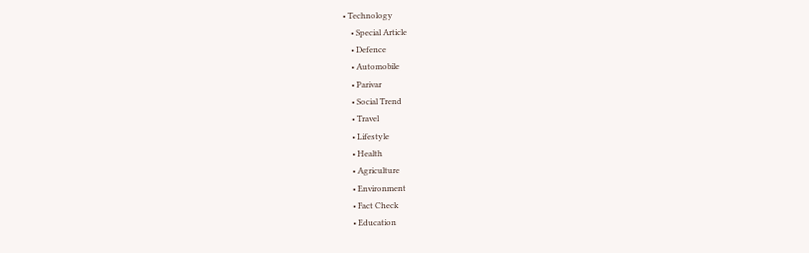• Technology
    • Special Article
    • Defence
    • Automobile
    • Parivar
    • Social Trend
    • Travel
    • Lifestyle
    • Health
    • Agriculture
    • Environment
    • Fact Check
    • Education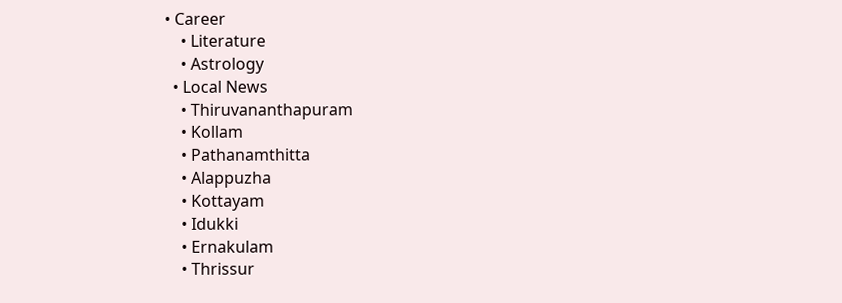• Career
    • Literature
    • Astrology
  • Local News
    • Thiruvananthapuram
    • Kollam
    • Pathanamthitta
    • Alappuzha
    • Kottayam
    • Idukki
    • Ernakulam
    • Thrissur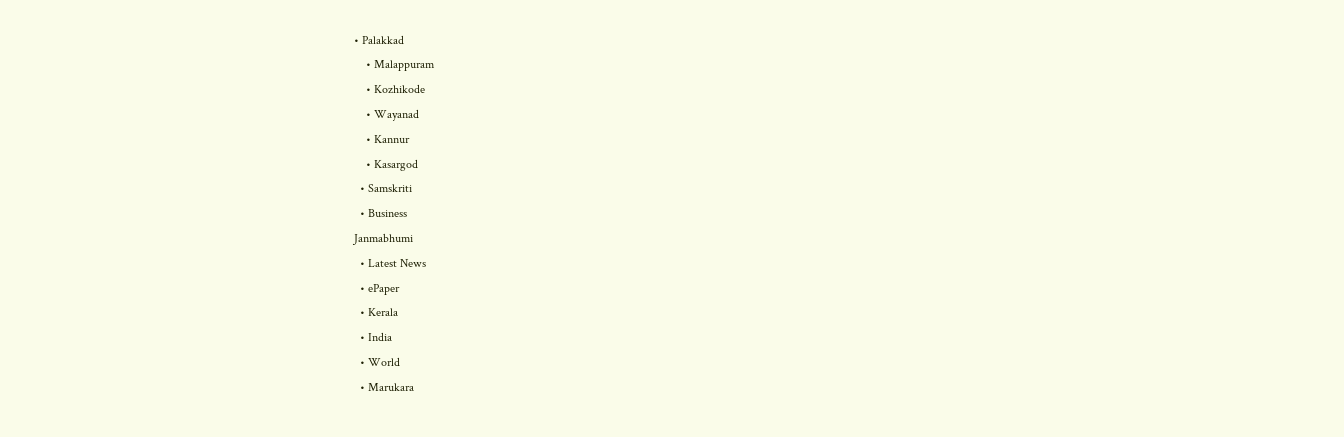• Palakkad
    • Malappuram
    • Kozhikode
    • Wayanad
    • Kannur
    • Kasargod
  • Samskriti
  • Business
Janmabhumi
  • Latest News
  • ePaper
  • Kerala
  • India
  • World
  • Marukara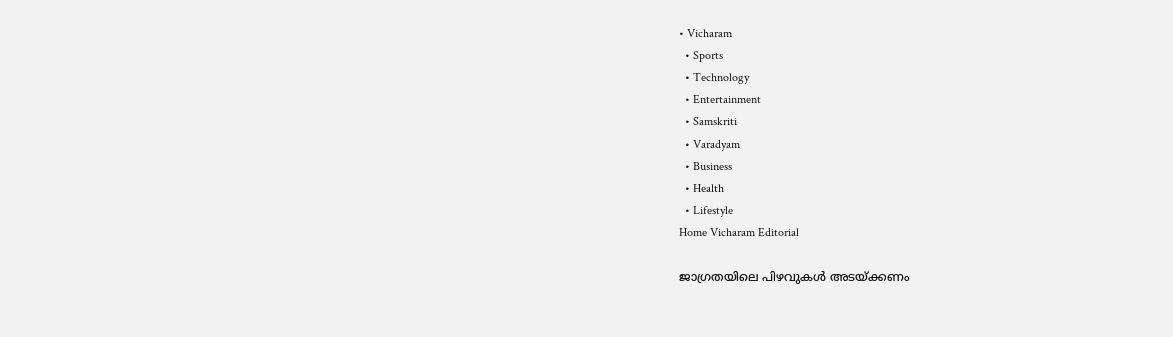• Vicharam
  • Sports
  • Technology
  • Entertainment
  • Samskriti
  • Varadyam
  • Business
  • Health
  • Lifestyle
Home Vicharam Editorial

ജാഗ്രതയിലെ പിഴവുകള്‍ അടയ്‌ക്കണം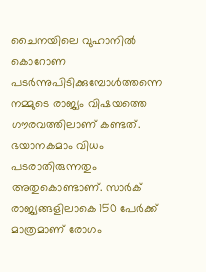ചൈനയിലെ വുഹാനില്‍ കൊറോണ പടര്‍ന്നുപിടിക്കുമ്പോള്‍ത്തന്നെ നമ്മുടെ രാജ്യം വിഷയത്തെ ഗൗരവത്തിലാണ് കണ്ടത്. ഭയാനകമാം വിധം പടരാതിരുന്നതും അതുകൊണ്ടാണ്. സാര്‍ക് രാജ്യങ്ങളിലാകെ 150 പേര്‍ക്ക് മാത്രമാണ് രോഗം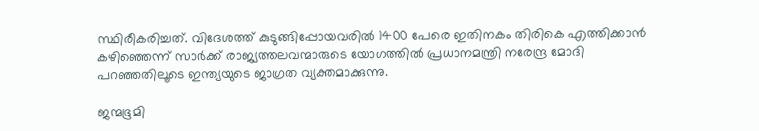സ്ഥിരീകരിച്ചത്. വിദേശത്ത് കുടുങ്ങിപ്പോയവരില്‍ 1400 പേരെ ഇതിനകം തിരികെ എത്തിക്കാന്‍ കഴിഞ്ഞെന്ന് സാര്‍ക്ക് രാജ്യത്തലവന്മാരുടെ യോഗത്തില്‍ പ്രധാനമന്ത്രി നരേന്ദ്ര മോദി പറഞ്ഞതിലൂടെ ഇന്ത്യയുടെ ജാഗ്രത വ്യക്തമാക്കുന്നു.

ജന്മഭൂമി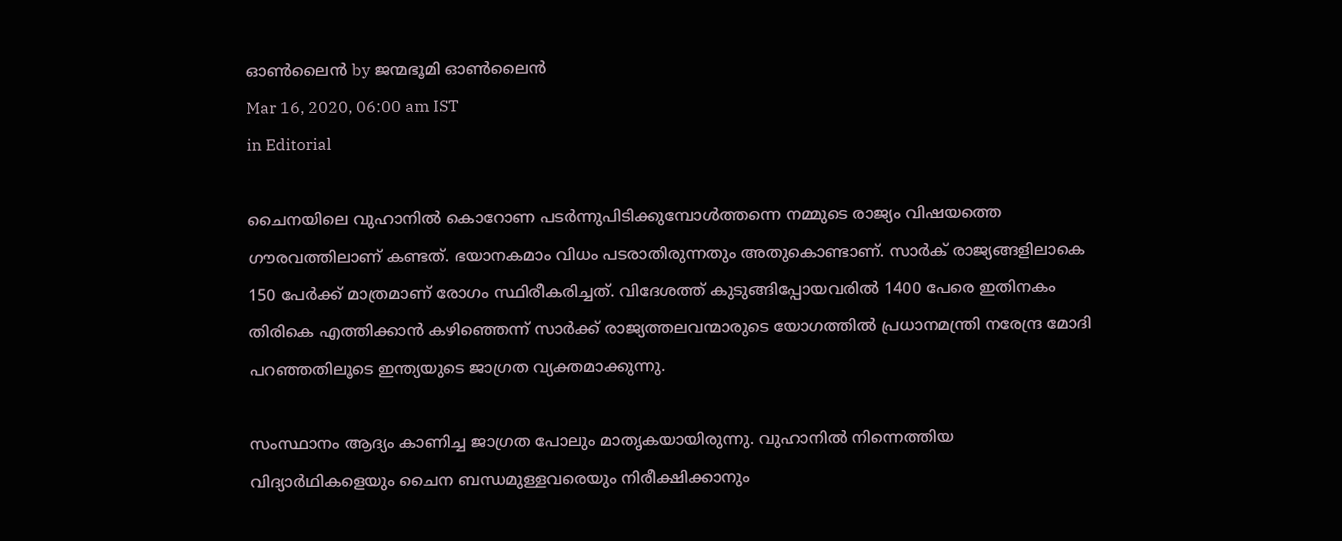ഓണ്‍ലൈന്‍ by ജന്മഭൂമി ഓണ്‍ലൈന്‍
Mar 16, 2020, 06:00 am IST
in Editorial

ചൈനയിലെ വുഹാനില്‍ കൊറോണ പടര്‍ന്നുപിടിക്കുമ്പോള്‍ത്തന്നെ നമ്മുടെ രാജ്യം വിഷയത്തെ ഗൗരവത്തിലാണ് കണ്ടത്. ഭയാനകമാം വിധം പടരാതിരുന്നതും അതുകൊണ്ടാണ്. സാര്‍ക് രാജ്യങ്ങളിലാകെ 150 പേര്‍ക്ക് മാത്രമാണ് രോഗം സ്ഥിരീകരിച്ചത്. വിദേശത്ത് കുടുങ്ങിപ്പോയവരില്‍ 1400 പേരെ ഇതിനകം തിരികെ എത്തിക്കാന്‍ കഴിഞ്ഞെന്ന് സാര്‍ക്ക് രാജ്യത്തലവന്മാരുടെ യോഗത്തില്‍ പ്രധാനമന്ത്രി നരേന്ദ്ര മോദി പറഞ്ഞതിലൂടെ ഇന്ത്യയുടെ ജാഗ്രത വ്യക്തമാക്കുന്നു.

സംസ്ഥാനം ആദ്യം കാണിച്ച ജാഗ്രത പോലും മാതൃകയായിരുന്നു. വുഹാനില്‍ നിന്നെത്തിയ വിദ്യാര്‍ഥികളെയും ചൈന ബന്ധമുള്ളവരെയും നിരീക്ഷിക്കാനും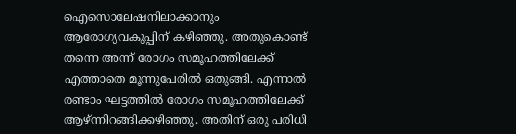ഐസൊലേഷനിലാക്കാനും ആരോഗ്യവകുപ്പിന് കഴിഞ്ഞു. അതുകൊണ്ട് തന്നെ അന്ന് രോഗം സമൂഹത്തിലേക്ക് എത്താതെ മൂന്നുപേരില്‍ ഒതുങ്ങി. എന്നാല്‍ രണ്ടാം ഘട്ടത്തില്‍ രോഗം സമൂഹത്തിലേക്ക് ആഴ്ന്നിറങ്ങിക്കഴിഞ്ഞു. അതിന് ഒരു പരിധി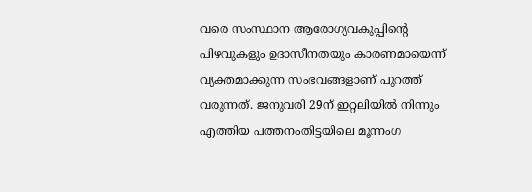വരെ സംസ്ഥാന ആരോഗ്യവകുപ്പിന്റെ പിഴവുകളും ഉദാസീനതയും കാരണമായെന്ന് വ്യക്തമാക്കുന്ന സംഭവങ്ങളാണ് പുറത്ത് വരുന്നത്. ജനുവരി 29ന് ഇറ്റലിയില്‍ നിന്നും എത്തിയ പത്തനംതിട്ടയിലെ മൂന്നംഗ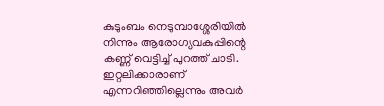കുടുംബം നെടുമ്പാശ്ശേരിയില്‍ നിന്നും ആരോഗ്യവകുപ്പിന്റെ കണ്ണ് വെട്ടിച്ച് പുറത്ത് ചാടി. ഇറ്റലിക്കാരാണ് എന്നറിഞ്ഞില്ലെന്നും അവര്‍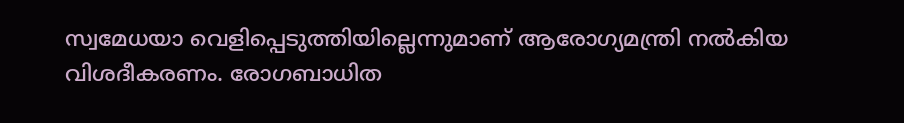സ്വമേധയാ വെളിപ്പെടുത്തിയില്ലെന്നുമാണ് ആരോഗ്യമന്ത്രി നല്‍കിയ വിശദീകരണം. രോഗബാധിത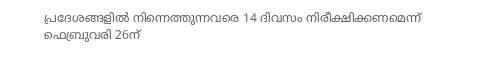പ്രദേശങ്ങളില്‍ നിന്നെത്തുന്നവരെ 14 ദിവസം നിരീക്ഷിക്കണമെന്ന് ഫെബ്രുവരി 26ന്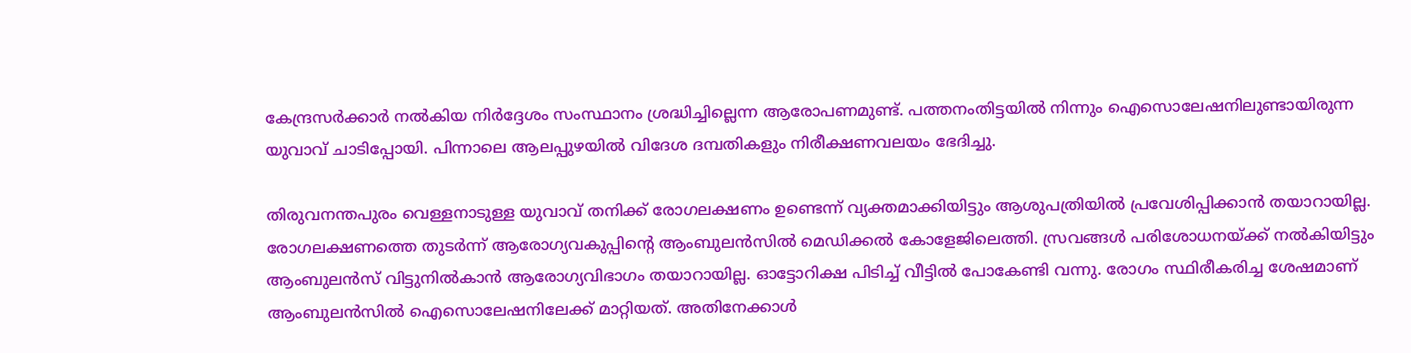കേന്ദ്രസര്‍ക്കാര്‍ നല്‍കിയ നിര്‍ദ്ദേശം സംസ്ഥാനം ശ്രദ്ധിച്ചില്ലെന്ന ആരോപണമുണ്ട്. പത്തനംതിട്ടയില്‍ നിന്നും ഐസൊലേഷനിലുണ്ടായിരുന്ന യുവാവ് ചാടിപ്പോയി. പിന്നാലെ ആലപ്പുഴയില്‍ വിദേശ ദമ്പതികളും നിരീക്ഷണവലയം ഭേദിച്ചു.

തിരുവനന്തപുരം വെള്ളനാടുള്ള യുവാവ് തനിക്ക് രോഗലക്ഷണം ഉണ്ടെന്ന് വ്യക്തമാക്കിയിട്ടും ആശുപത്രിയില്‍ പ്രവേശിപ്പിക്കാന്‍ തയാറായില്ല. രോഗലക്ഷണത്തെ തുടര്‍ന്ന് ആരോഗ്യവകുപ്പിന്റെ ആംബുലന്‍സില്‍ മെഡിക്കല്‍ കോളേജിലെത്തി. സ്രവങ്ങള്‍ പരിശോധനയ്‌ക്ക് നല്‍കിയിട്ടും ആംബുലന്‍സ് വിട്ടുനില്‍കാന്‍ ആരോഗ്യവിഭാഗം തയാറായില്ല. ഓട്ടോറിക്ഷ പിടിച്ച് വീട്ടില്‍ പോകേണ്ടി വന്നു. രോഗം സ്ഥിരീകരിച്ച ശേഷമാണ് ആംബുലന്‍സില്‍ ഐസൊലേഷനിലേക്ക് മാറ്റിയത്. അതിനേക്കാള്‍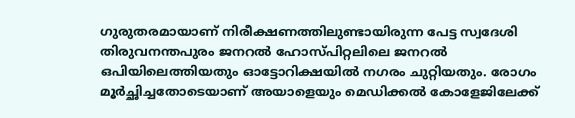ഗുരുതരമായാണ് നിരീക്ഷണത്തിലുണ്ടായിരുന്ന പേട്ട സ്വദേശി തിരുവനന്തപുരം ജനറല്‍ ഹോസ്പിറ്റലിലെ ജനറല്‍ ഒപിയിലെത്തിയതും ഓട്ടോറിക്ഷയില്‍ നഗരം ചുറ്റിയതും. രോഗം മൂര്‍ച്ഛിച്ചതോടെയാണ് അയാളെയും മെഡിക്കല്‍ കോളേജിലേക്ക്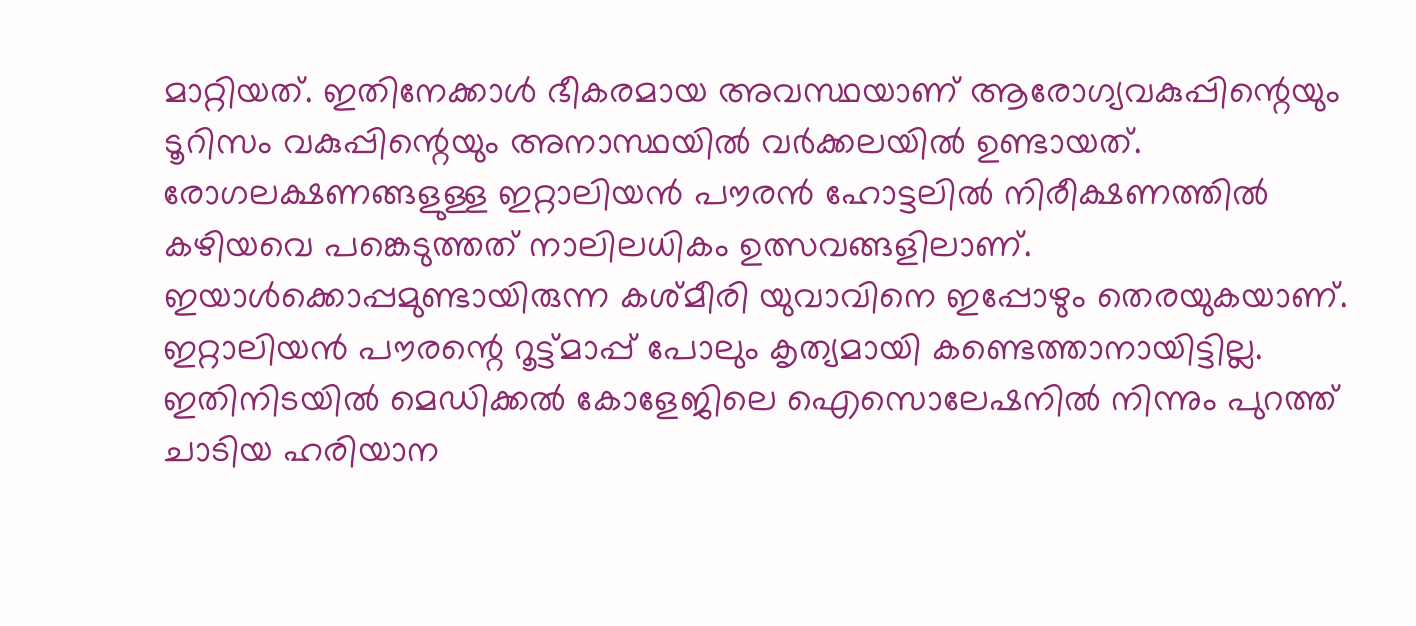മാറ്റിയത്. ഇതിനേക്കാള്‍ ഭീകരമായ അവസ്ഥയാണ് ആരോഗ്യവകുപ്പിന്റെയും ടൂറിസം വകുപ്പിന്റെയും അനാസ്ഥയില്‍ വര്‍ക്കലയില്‍ ഉണ്ടായത്. രോഗലക്ഷണങ്ങളുള്ള ഇറ്റാലിയന്‍ പൗരന്‍ ഹോട്ടലില്‍ നിരീക്ഷണത്തില്‍ കഴിയവെ പങ്കെടുത്തത് നാലിലധികം ഉത്സവങ്ങളിലാണ്. ഇയാള്‍ക്കൊപ്പമുണ്ടായിരുന്ന കശ്മീരി യുവാവിനെ ഇപ്പോഴും തെരയുകയാണ്. ഇറ്റാലിയന്‍ പൗരന്റെ റൂട്ട്മാപ്പ് പോലും കൃത്യമായി കണ്ടെത്താനായിട്ടില്ല. ഇതിനിടയില്‍ മെഡിക്കല്‍ കോളേജിലെ ഐസൊലേഷനില്‍ നിന്നും പുറത്ത് ചാടിയ ഹരിയാന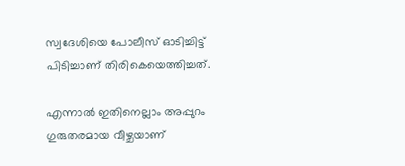സ്വദേശിയെ പോലീസ് ഓടിച്ചിട്ട് പിടിച്ചാണ് തിരികെയെത്തിച്ചത്.

എന്നാല്‍ ഇതിനെല്ലാം അപ്പുറം ഗുരുതരമായ വീഴ്ചയാണ്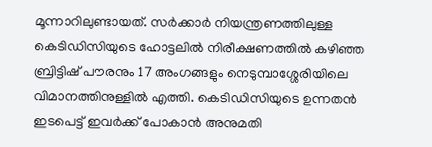മൂന്നാറിലുണ്ടായത്. സര്‍ക്കാര്‍ നിയന്ത്രണത്തിലുള്ള കെടിഡിസിയുടെ ഹോട്ടലില്‍ നിരീക്ഷണത്തില്‍ കഴിഞ്ഞ ബ്രിട്ടിഷ് പൗരനും 17 അംഗങ്ങളും നെടുമ്പാശ്ശേരിയിലെ വിമാനത്തിനുള്ളില്‍ എത്തി. കെടിഡിസിയുടെ ഉന്നതന്‍ ഇടപെട്ട് ഇവര്‍ക്ക് പോകാന്‍ അനുമതി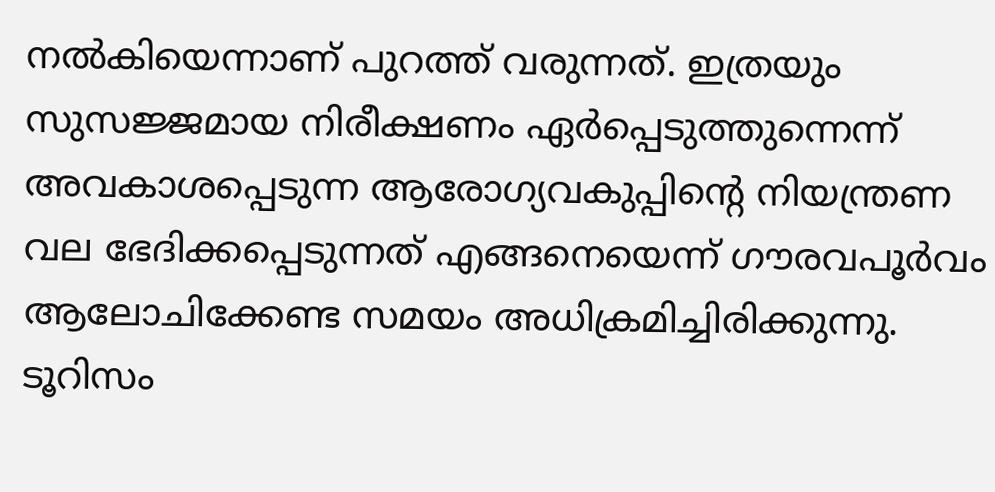നല്‍കിയെന്നാണ് പുറത്ത് വരുന്നത്. ഇത്രയും സുസജ്ജമായ നിരീക്ഷണം ഏര്‍പ്പെടുത്തുന്നെന്ന് അവകാശപ്പെടുന്ന ആരോഗ്യവകുപ്പിന്റെ നിയന്ത്രണ വല ഭേദിക്കപ്പെടുന്നത് എങ്ങനെയെന്ന് ഗൗരവപൂര്‍വം ആലോചിക്കേണ്ട സമയം അധിക്രമിച്ചിരിക്കുന്നു. ടൂറിസം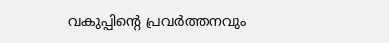വകുപ്പിന്റെ പ്രവര്‍ത്തനവും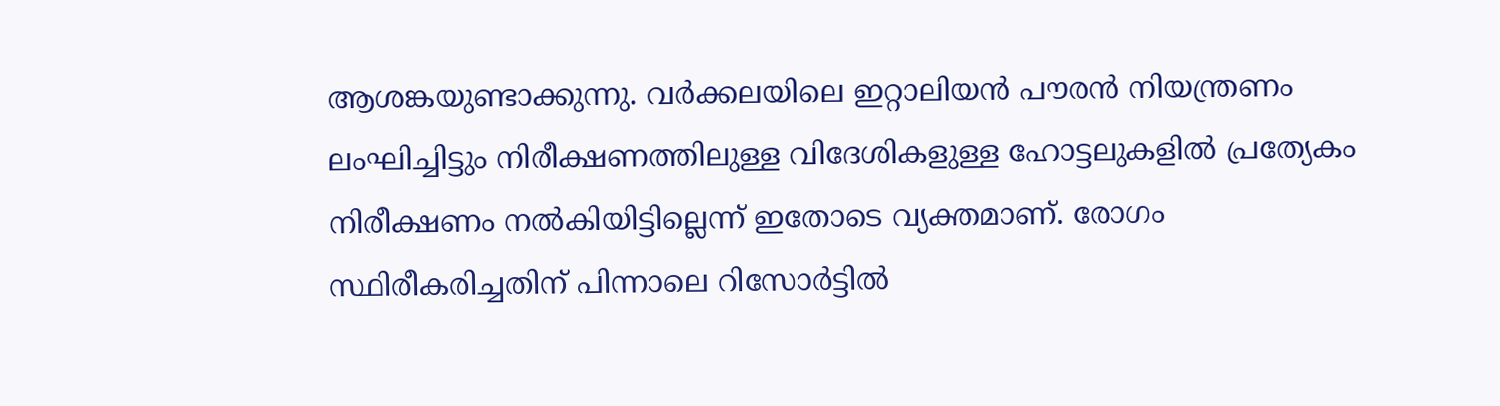ആശങ്കയുണ്ടാക്കുന്നു. വര്‍ക്കലയിലെ ഇറ്റാലിയന്‍ പൗരന്‍ നിയന്ത്രണം ലംഘിച്ചിട്ടും നിരീക്ഷണത്തിലുള്ള വിദേശികളുള്ള ഹോട്ടലുകളില്‍ പ്രത്യേകം നിരീക്ഷണം നല്‍കിയിട്ടില്ലെന്ന് ഇതോടെ വ്യക്തമാണ്. രോഗം സ്ഥിരീകരിച്ചതിന് പിന്നാലെ റിസോര്‍ട്ടില്‍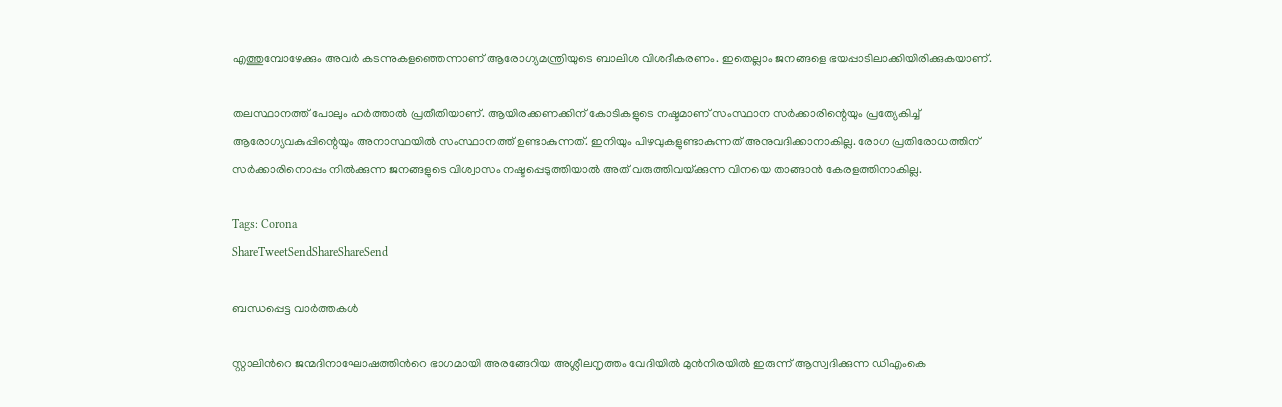എത്തുമ്പോഴേക്കും അവര്‍ കടന്നുകളഞ്ഞെന്നാണ് ആരോഗ്യമന്ത്രിയുടെ ബാലിശ വിശദീകരണം. ഇതെല്ലാം ജനങ്ങളെ ഭയപ്പാടിലാക്കിയിരിക്കുകയാണ്.

തലസ്ഥാനത്ത് പോലും ഹര്‍ത്താല്‍ പ്രതീതിയാണ്. ആയിരക്കണക്കിന് കോടികളുടെ നഷ്ടമാണ് സംസ്ഥാന സര്‍ക്കാരിന്റെയും പ്രത്യേകിച്ച് ആരോഗ്യവകുപ്പിന്റെയും അനാസ്ഥയില്‍ സംസ്ഥാനത്ത് ഉണ്ടാകുന്നത്. ഇനിയും പിഴവുകളുണ്ടാകുന്നത് അനുവദിക്കാനാകില്ല. രോഗ പ്രതിരോധത്തിന് സര്‍ക്കാരിനൊപ്പം നില്‍ക്കുന്ന ജനങ്ങളുടെ വിശ്വാസം നഷ്ടപ്പെടുത്തിയാല്‍ അത് വരുത്തിവയ്‌ക്കുന്ന വിനയെ താങ്ങാന്‍ കേരളത്തിനാകില്ല.

Tags: Corona
ShareTweetSendShareShareSend

ബന്ധപ്പെട്ട വാര്‍ത്തകള്‍

സ്റ്റാലിന്‍റെ ജന്മദിനാഘോഷത്തിന്‍റെ ഭാഗമായി അരങ്ങേറിയ അശ്ലീലനൃത്തം വേദിയില്‍ മുന്‍നിരയില്‍ ഇരുന്ന് ആസ്വദിക്കുന്ന ഡിഎംകെ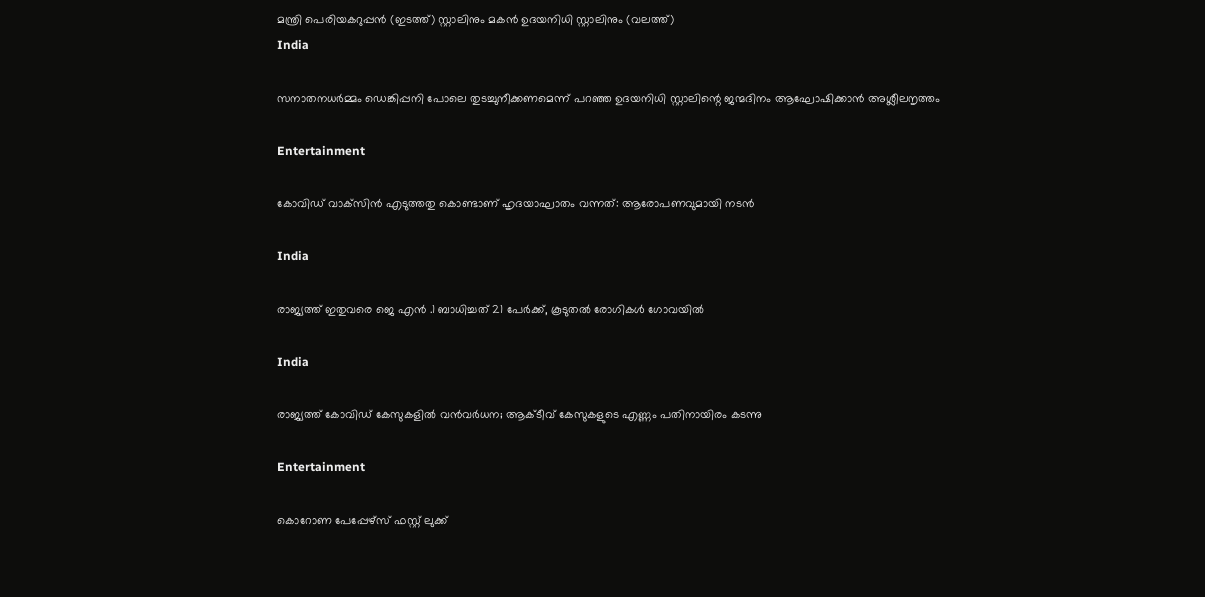മന്ത്രി പെരിയകറുപ്പന്‍ (ഇടത്ത്) സ്റ്റാലിനും മകന്‍ ഉദയനിധി സ്റ്റാലിനും (വലത്ത്)
India

സനാതനധര്‍മ്മം ഡെങ്കിപ്പനി പോലെ തുടച്ചുനീക്കണമെന്ന് പറഞ്ഞ ഉദയനിധി സ്റ്റാലിന്റെ ജന്മദിനം ആഘോഷിക്കാന്‍ അശ്ലീലനൃത്തം

Entertainment

കോവിഡ് വാക്‌സിന്‍ എടുത്തതു കൊണ്ടാണ് ഹൃദയാഘാതം വന്നത്: ആരോപണവുമായി നടൻ

India

രാജ്യത്ത് ഇതുവരെ ജെ എന്‍ .1 ബാധിച്ചത് 21 പേര്‍ക്ക്, കൂടുതല്‍ രോഗികള്‍ ഗോവയില്‍

India

രാജ്യത്ത് കോവിഡ് കേസുകളില്‍ വന്‍വര്‍ധന; ആക്ടീവ് കേസുകളുടെ എണ്ണം പതിനായിരം കടന്നു

Entertainment

കൊറോണ പേപ്പേഴ്‌സ് ഫസ്റ്റ് ലുക്ക്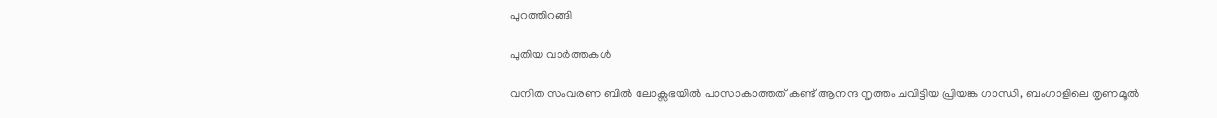പുറത്തിറങ്ങി

പുതിയ വാര്‍ത്തകള്‍

വനിത സംവരണ ബിൽ ലോക്സഭയിൽ പാസാകാത്തത് കണ്ട് ആനന്ദ നൃത്തം ചവിട്ടിയ പ്രിയങ്ക ഗാന്ധി, ബംഗാളിലെ തൃണമൂല്‍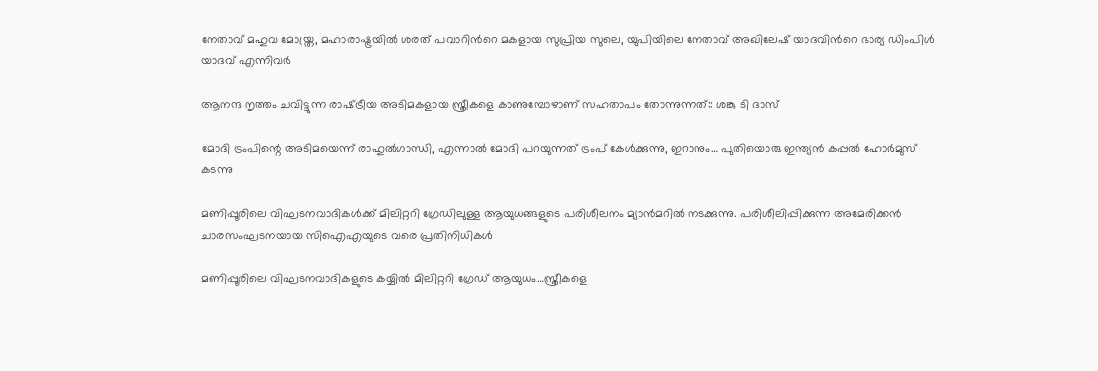നേതാവ് മഹുവ മോയ്ത്ര, മഹാരാഷ്ട്രയില്‍ ശരത് പവാറിന്‍റെ മകളായ സുപ്രിയ സുലെ, യുപിയിലെ നേതാവ് അഖിലേഷ് യാദവിന്‍റെ ഭാര്യ ഡിംപിള്‍ യാദവ് എന്നിവര്‍

ആനന്ദ നൃത്തം ചവിട്ടുന്ന രാഷ്‌ട്രീയ അടിമകളായ സ്ത്രീകളെ കാണുമ്പോഴാണ് സഹതാപം തോന്നുന്നത്:: ശങ്കു ടി ദാസ്

മോദി ട്രംപിന്റെ അടിമയെന്ന് രാഹുല്‍ഗാന്ധി, എന്നാല്‍ മോദി പറയുന്നത് ട്രംപ് കേള്‍ക്കുന്നു, ഇറാനും… പുതിയൊരു ഇന്ത്യന്‍ കപ്പല്‍ ഹോര്‍മുസ് കടന്നു

മണിപ്പൂരിലെ വിഘടനവാദികള്‍ക്ക് മിലിറ്ററി ഗ്രേഡിലുള്ള ആയുധങ്ങളുടെ പരിശീലനം മ്യാന്‍മറില്‍ നടക്കുന്നു. പരിശീലിപ്പിക്കുന്ന അമേരിക്കന്‍ ചാരസംഘടനയായ സിഐഎയുടെ വരെ പ്രതിനിധികള്‍

മണിപ്പൂരിലെ വിഘടനവാദികളുടെ കയ്യില്‍ മിലിറ്ററി ഗ്രേഡ് ആയുധം…സ്ത്രീകളെ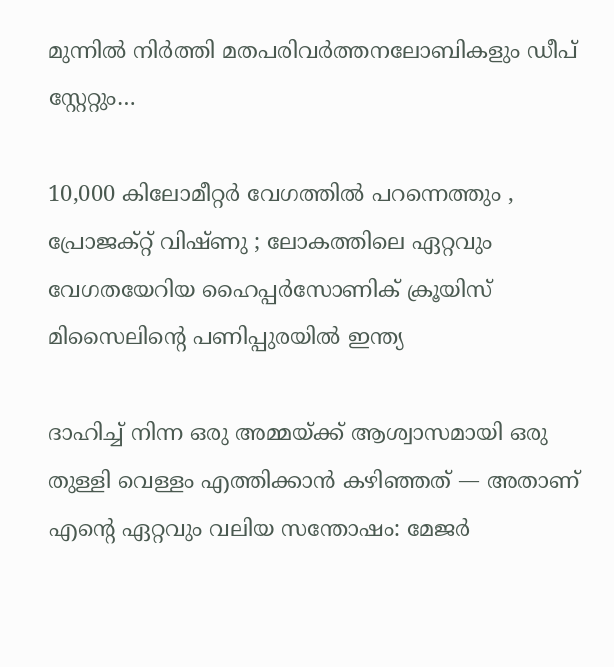മുന്നില്‍ നിര്‍ത്തി മതപരിവര്‍ത്തനലോബികളും ഡീപ് സ്റ്റേറ്റും…

10,000 കിലോമീറ്റർ വേഗത്തിൽ പറന്നെത്തും , പ്രോജക്റ്റ് വിഷ്ണു ; ലോകത്തിലെ ഏറ്റവും വേഗതയേറിയ ഹൈപ്പർസോണിക് ക്രൂയിസ് മിസൈലിന്റെ പണിപ്പുരയിൽ ഇന്ത്യ

ദാഹിച്ച് നിന്ന ഒരു അമ്മയ്‌ക്ക് ആശ്വാസമായി ഒരു തുള്ളി വെള്ളം എത്തിക്കാൻ കഴിഞ്ഞത് — അതാണ് എന്റെ ഏറ്റവും വലിയ സന്തോഷം: മേജര്‍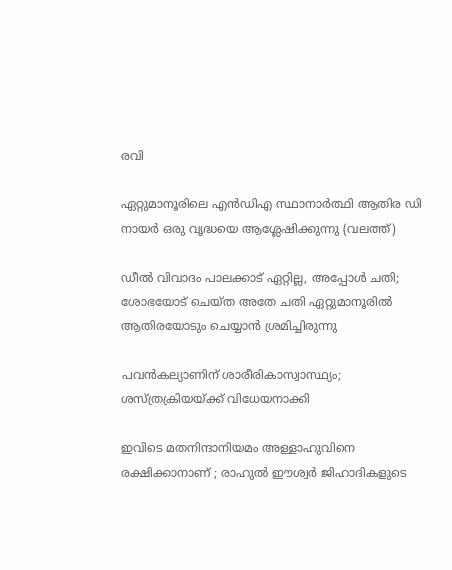രവി

ഏറ്റുമാനൂരിലെ എന്‍ഡിഎ സ്ഥാനാര്‍ത്ഥി ആതിര ഡി നായര്‍ ഒരു വൃദ്ധയെ ആശ്ലേഷിക്കുന്നു (വലത്ത്)

ഡീല്‍ വിവാദം പാലക്കാട് ഏറ്റില്ല, അപ്പോള്‍ ചതി; ശോഭയോട് ചെയ്ത അതേ ചതി ഏറ്റുമാനൂരില്‍ ആതിരയോടും ചെയ്യാന്‍ ശ്രമിച്ചിരുന്നു

പവന്‍കല്യാണിന് ശാരീരികാസ്വാസ്ഥ്യം; ശസ്ത്രക്രിയയ്‌ക്ക് വിധേയനാക്കി

ഇവിടെ മതനിന്ദാനിയമം അള്ളാ‍ഹുവിനെ രക്ഷിക്കാനാണ് ; രാഹുൽ ഈശ്വർ ജിഹാദികളുടെ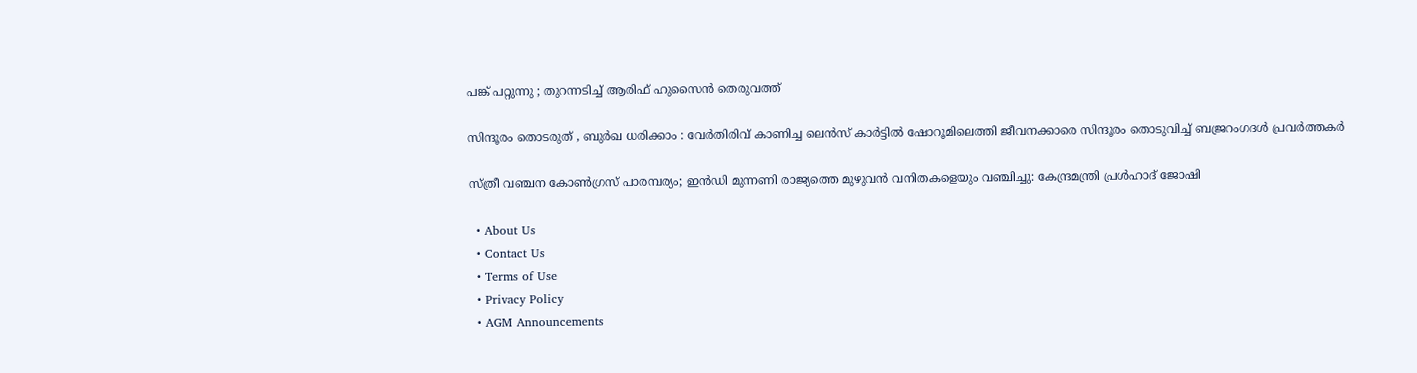പങ്ക് പറ്റുന്നു ; തുറന്നടിച്ച് ആരിഫ് ഹുസൈൻ തെരുവത്ത്

സിന്ദൂരം തൊടരുത് , ബുർഖ ധരിക്കാം : വേർതിരിവ് കാണിച്ച ലെന്‍സ് കാര്‍ട്ടിൽ ഷോറൂമിലെത്തി ജീവനക്കാരെ സിന്ദൂരം തൊടുവിച്ച് ബജ്രറംഗദൾ പ്രവർത്തകർ

സ്ത്രീ വഞ്ചന കോണ്‍ഗ്രസ് പാരമ്പര്യം; ഇന്‍ഡി മുന്നണി രാജ്യത്തെ മുഴുവന്‍ വനിതകളെയും വഞ്ചിച്ചു: കേന്ദ്രമന്ത്രി പ്രള്‍ഹാദ് ജോഷി

  • About Us
  • Contact Us
  • Terms of Use
  • Privacy Policy
  • AGM Announcements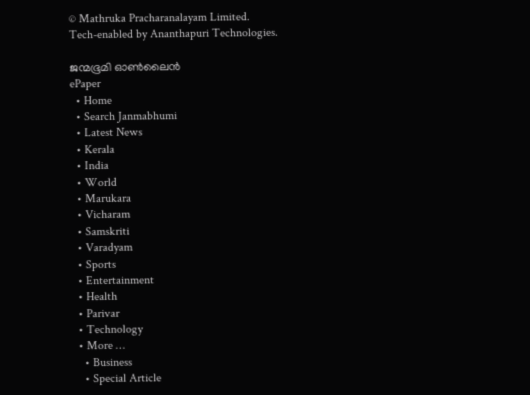© Mathruka Pracharanalayam Limited.
Tech-enabled by Ananthapuri Technologies.

ജന്മഭൂമി ഓണ്‍ലൈന്‍
ePaper
  • Home
  • Search Janmabhumi
  • Latest News
  • Kerala
  • India
  • World
  • Marukara
  • Vicharam
  • Samskriti
  • Varadyam
  • Sports
  • Entertainment
  • Health
  • Parivar
  • Technology
  • More …
    • Business
    • Special Article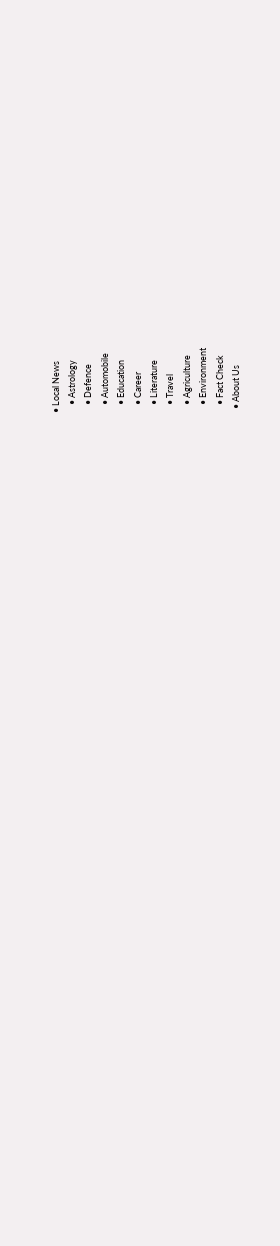• Local News
    • Astrology
    • Defence
    • Automobile
    • Education
    • Career
    • Literature
    • Travel
    • Agriculture
    • Environment
    • Fact Check
  • About Us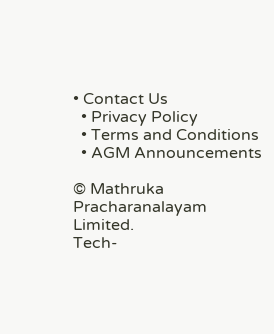• Contact Us
  • Privacy Policy
  • Terms and Conditions
  • AGM Announcements

© Mathruka Pracharanalayam Limited.
Tech-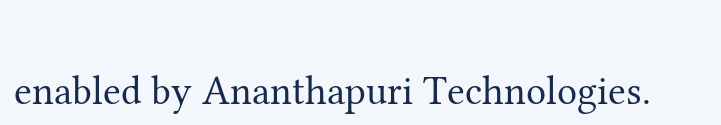enabled by Ananthapuri Technologies.